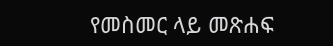የመስመር ላይ መጽሐፍ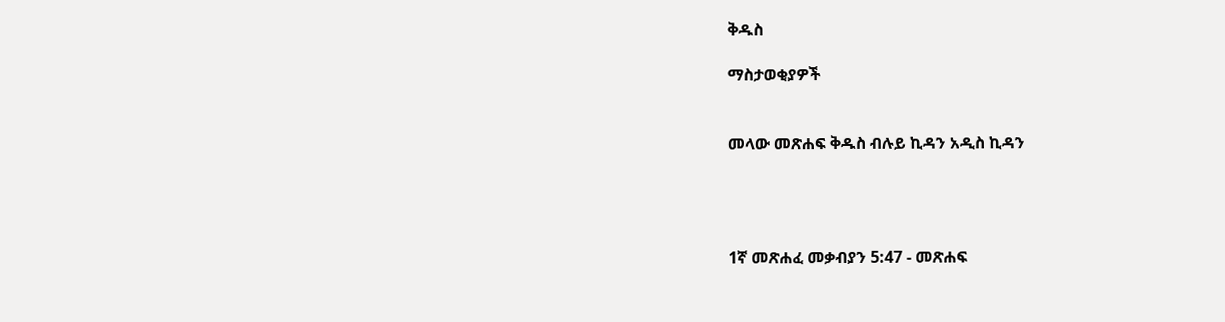ቅዱስ

ማስታወቂያዎች


መላው መጽሐፍ ቅዱስ ብሉይ ኪዳን አዲስ ኪዳን




1ኛ መጽሐፈ መቃብያን 5:47 - መጽሐፍ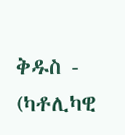ቅዱስ - (ካቶሊካዊ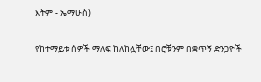እትም - ኤማሁስ)

የከተማይቱ ሰዎች ማለፍ ከለከሏቸው፤ በሮቹንም በቋጥኝ ድንጋዮች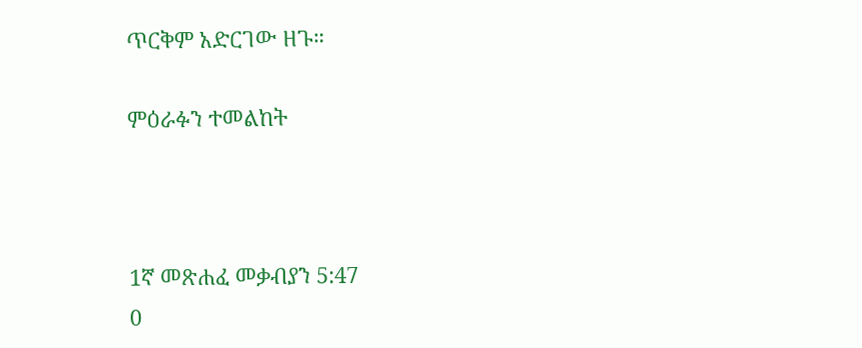ጥርቅም አድርገው ዘጉ።

ምዕራፉን ተመልከት



1ኛ መጽሐፈ መቃብያን 5:47
0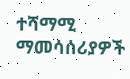ተሻማሚ ማመሳሰሪያዎች